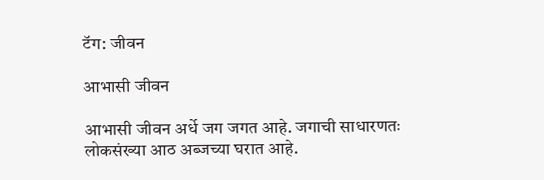टॅग: जीवन

आभासी जीवन

आभासी जीवन अर्धे जग जगत आहे. जगाची साधारणतः लोकसंख्या आठ अब्जच्या घरात आहे.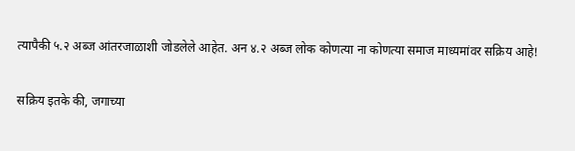त्यापैकी ५.२ अब्ज आंतरजाळाशी जोडलेले आहेत. अन ४.२ अब्ज लोक कोणत्या ना कोणत्या समाज माध्यमांवर सक्रिय आहे!

सक्रिय इतके की, जगाच्या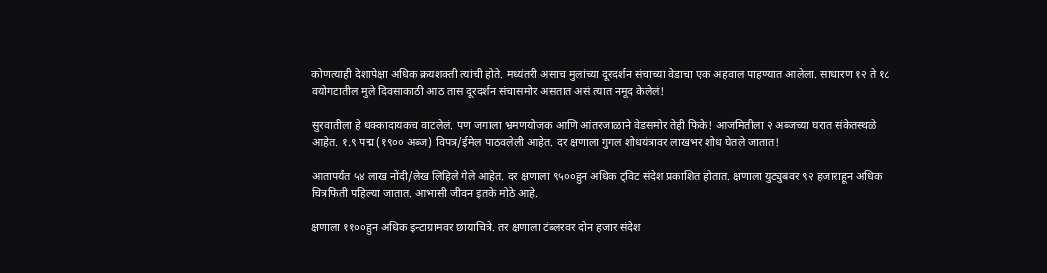कोणत्याही देशापेक्षा अधिक क्रयशक्ती त्यांची होते. मध्यंतरी असाच मुलांच्या दूरदर्शन संचाच्या वेडाचा एक अहवाल पाहण्यात आलेला. साधारण १२ ते १८ वयोगटातील मुले दिवसाकाठी आठ तास दूरदर्शन संचासमोर असतात असं त्यात नमूद केलेलं!

सुरवातीला हे धक्कादायकच वाटलेलं. पण जगाला भ्रमणयोजक आणि आंतरजाळाने वेडसमोर तेही फिके! आजमितीला २ अब्जच्या घरात संकेतस्थळे आहेत. १.९ पद्म (१९०० अब्ज) विपत्र/ईमेल पाठवलेली आहेत. दर क्षणाला गुगल शोधयंत्रावर लाखभर शोध घेतले जातात!

आतापर्यंत ५४ लाख नोंदी/लेख लिहिले गेले आहेत. दर क्षणाला ९५००हुन अधिक ट्विट संदेश प्रकाशित होतात. क्षणाला युट्युबवर ९२ हजाराहून अधिक चित्रफिती पहिल्या जातात. आभासी जीवन इतके मोठे आहे.

क्षणाला ११००हुन अधिक इन्टाग्रामवर छायाचित्रे. तर क्षणाला टंब्लरवर दोन हजार संदेश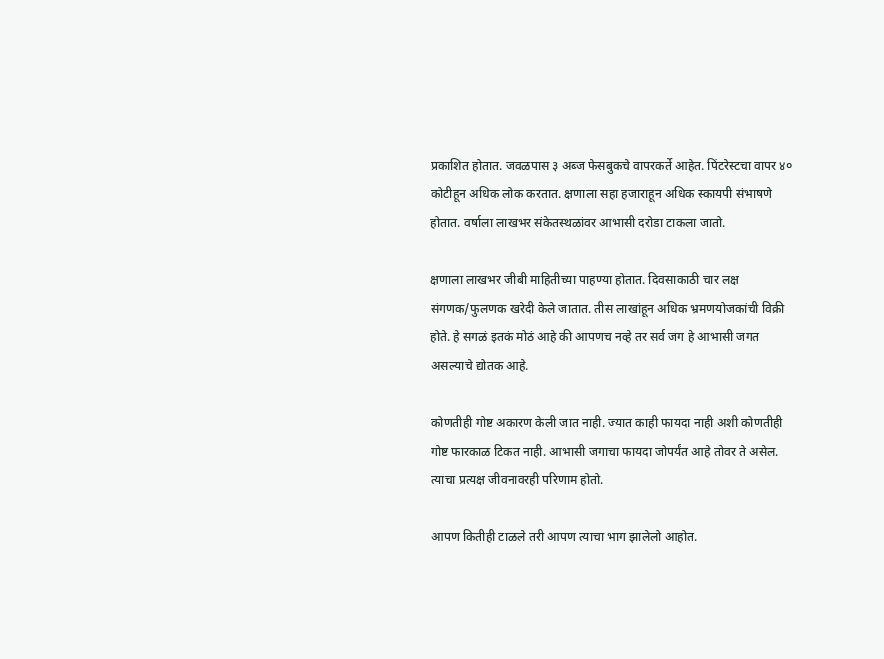प्रकाशित होतात. जवळपास ३ अब्ज फेसबुकचे वापरकर्ते आहेत. पिंटरेस्टचा वापर ४० कोटीहून अधिक लोक करतात. क्षणाला सहा हजाराहून अधिक स्कायपी संभाषणे होतात. वर्षाला लाखभर संकेतस्थळांवर आभासी दरोडा टाकला जातो.

क्षणाला लाखभर जीबी माहितीच्या पाहण्या होतात. दिवसाकाठी चार लक्ष संगणक/फुलणक खरेदी केले जातात. तीस लाखांहून अधिक भ्रमणयोजकांची विक्री होते. हे सगळं इतकं मोठं आहे की आपणच नव्हे तर सर्व जग हे आभासी जगत असल्याचे द्योतक आहे.

कोणतीही गोष्ट अकारण केली जात नाही. ज्यात काही फायदा नाही अशी कोणतीही गोष्ट फारकाळ टिकत नाही. आभासी जगाचा फायदा जोपर्यंत आहे तोवर ते असेल. त्याचा प्रत्यक्ष जीवनावरही परिणाम होतो.

आपण कितीही टाळले तरी आपण त्याचा भाग झालेलो आहोत.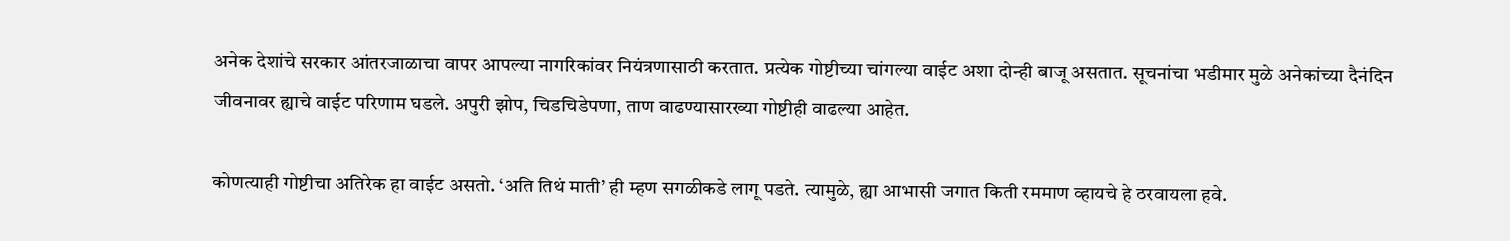अनेक देशांचे सरकार आंतरजाळाचा वापर आपल्या नागरिकांवर नियंत्रणासाठी करतात. प्रत्येक गोष्टीच्या चांगल्या वाईट अशा दोन्ही बाजू असतात. सूचनांचा भडीमार मुळे अनेकांच्या दैनंदिन जीवनावर ह्याचे वाईट परिणाम घडले. अपुरी झोप, चिडचिडेपणा, ताण वाढण्यासारख्या गोष्टीही वाढल्या आहेत.

कोणत्याही गोष्टीचा अतिरेक हा वाईट असतो. ‘अति तिथं माती’ ही म्हण सगळीकडे लागू पडते. त्यामुळे, ह्या आभासी जगात किती रममाण व्हायचे हे ठरवायला हवे.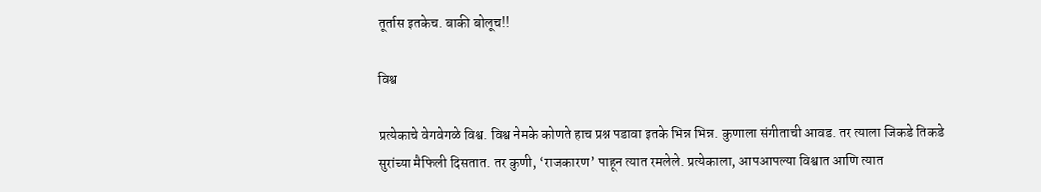तूर्तास इतकेच. बाकी बोलूच!!

विश्व

प्रत्येकाचे वेगवेगळे विश्व. विश्व नेमके कोणते हाच प्रश्न पडावा इतके भिन्न भिन्न. कुणाला संगीताची आवड. तर त्याला जिकडे तिकडे सुरांच्या मैफिली दिसतात. तर कुणी, ‘राजकारण’ पाहून त्यात रमलेले. प्रत्येकाला, आपआपल्या विश्वात आणि त्यात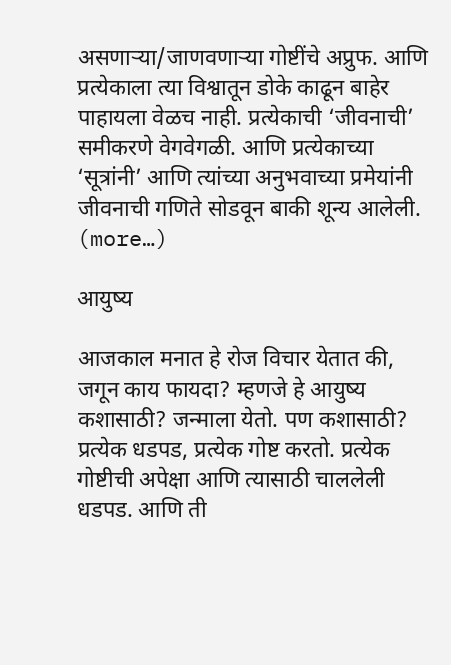असणाऱ्या/जाणवणाऱ्या गोष्टींचे अप्रुफ. आणि प्रत्येकाला त्या विश्वातून डोके काढून बाहेर पाहायला वेळच नाही. प्रत्येकाची ‘जीवनाची’ समीकरणे वेगवेगळी. आणि प्रत्येकाच्या ‘सूत्रांनी’ आणि त्यांच्या अनुभवाच्या प्रमेयांनी जीवनाची गणिते सोडवून बाकी शून्य आलेली. (more…)

आयुष्य

आजकाल मनात हे रोज विचार येतात की, जगून काय फायदा? म्हणजे हे आयुष्य कशासाठी? जन्माला येतो. पण कशासाठी? प्रत्येक धडपड, प्रत्येक गोष्ट करतो. प्रत्येक गोष्टीची अपेक्षा आणि त्यासाठी चाललेली धडपड. आणि ती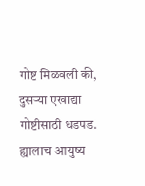गोष्ट मिळवली की, दुसऱ्या एखाद्या गोष्टीसाठी धडपड. ह्यालाच आयुष्य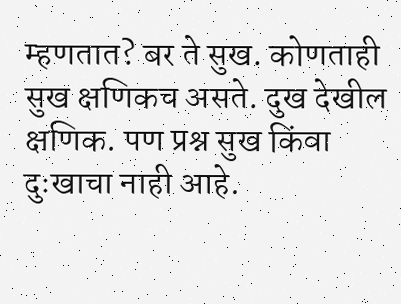म्हणतात? बर ते सुख. कोणताही सुख क्षणिकच असते. दुख देखील क्षणिक. पण प्रश्न सुख किंवा दुःखाचा नाही आहे.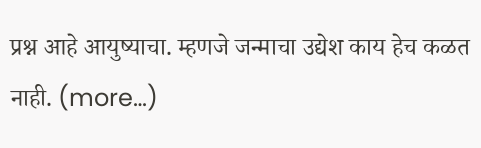प्रश्न आहे आयुष्याचा. म्हणजे जन्माचा उद्येश काय हेच कळत नाही. (more…)